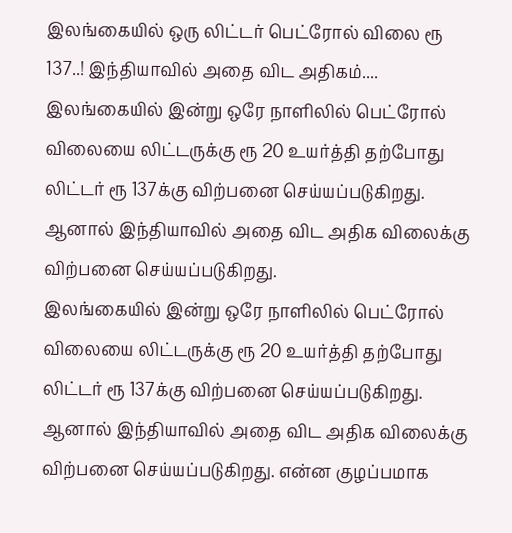இலங்கையில் ஒரு லிட்டர் பெட்ரோல் விலை ரூ 137..! இந்தியாவில் அதை விட அதிகம்....
இலங்கையில் இன்று ஒரே நாளிலில் பெட்ரோல் விலையை லிட்டருக்கு ரூ 20 உயர்த்தி தற்போது லிட்டர் ரூ 137க்கு விற்பனை செய்யப்படுகிறது. ஆனால் இந்தியாவில் அதை விட அதிக விலைக்கு விற்பனை செய்யப்படுகிறது.
இலங்கையில் இன்று ஒரே நாளிலில் பெட்ரோல் விலையை லிட்டருக்கு ரூ 20 உயர்த்தி தற்போது லிட்டர் ரூ 137க்கு விற்பனை செய்யப்படுகிறது. ஆனால் இந்தியாவில் அதை விட அதிக விலைக்கு விற்பனை செய்யப்படுகிறது. என்ன குழப்பமாக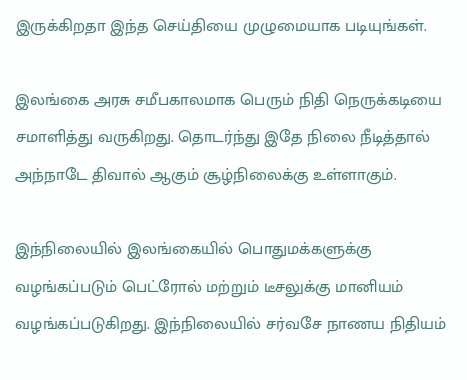இருக்கிறதா இந்த செய்தியை முழுமையாக படியுங்கள்.

இலங்கை அரசு சமீபகாலமாக பெரும் நிதி நெருக்கடியை சமாளித்து வருகிறது. தொடர்ந்து இதே நிலை நீடித்தால் அந்நாடே திவால் ஆகும் சூழ்நிலைக்கு உள்ளாகும்.

இந்நிலையில் இலங்கையில் பொதுமக்களுக்கு வழங்கப்படும் பெட்ரோல் மற்றும் டீசலுக்கு மானியம் வழங்கப்படுகிறது. இந்நிலையில் சர்வசே நாணய நிதியம்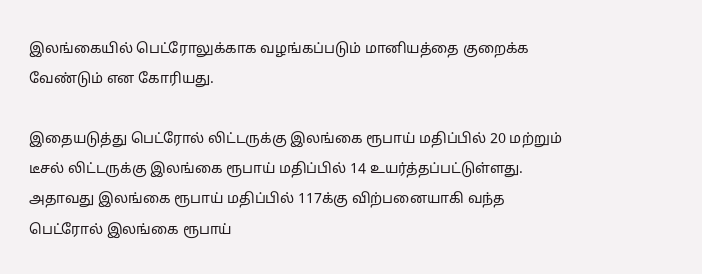இலங்கையில் பெட்ரோலுக்காக வழங்கப்படும் மானியத்தை குறைக்க வேண்டும் என கோரியது.

இதையடுத்து பெட்ரோல் லிட்டருக்கு இலங்கை ரூபாய் மதிப்பில் 20 மற்றும் டீசல் லிட்டருக்கு இலங்கை ரூபாய் மதிப்பில் 14 உயர்த்தப்பட்டுள்ளது. அதாவது இலங்கை ரூபாய் மதிப்பில் 117க்கு விற்பனையாகி வந்த பெட்ரோல் இலங்கை ரூபாய்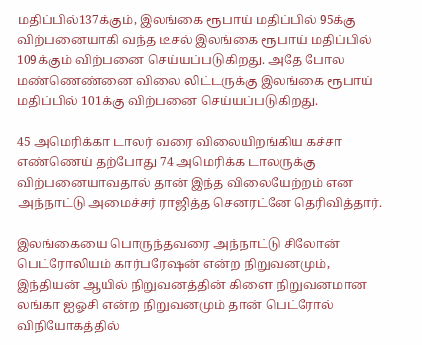மதிப்பில்137க்கும், இலங்கை ரூபாய் மதிப்பில் 95க்கு விற்பனையாகி வந்த டீசல் இலங்கை ரூபாய் மதிப்பில் 109க்கும் விற்பனை செய்யப்படுகிறது. அதே போல மண்ணெண்னை விலை லிட்டருக்கு இலங்கை ரூபாய் மதிப்பில் 101க்கு விற்பனை செய்யப்படுகிறது.

45 அமெரிக்கா டாலர் வரை விலையிறங்கிய கச்சா எண்ணெய் தற்போது 74 அமெரிக்க டாலருக்கு விற்பனையாவதால் தான் இந்த விலையேற்றம் என அந்நாட்டு அமைச்சர் ராஜித்த செனரட்னே தெரிவித்தார்.

இலங்கையை பொருந்தவரை அந்நாட்டு சிலோன் பெட்ரோலியம் கார்பரேஷன் என்ற நிறுவனமும், இந்தியன் ஆயில் நிறுவனத்தின் கிளை நிறுவனமான லங்கா ஐஓசி என்ற நிறுவனமும் தான் பெட்ரோல் விநியோகத்தில்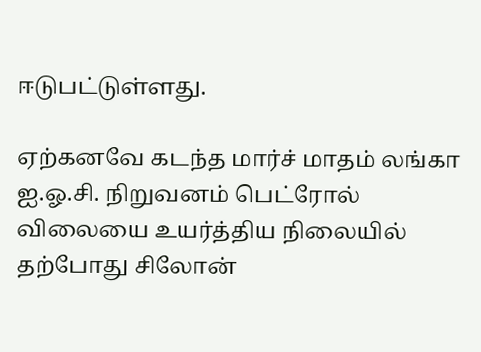ஈடுபட்டுள்ளது.

ஏற்கனவே கடந்த மார்ச் மாதம் லங்கா ஐ.ஓ.சி. நிறுவனம் பெட்ரோல் விலையை உயர்த்திய நிலையில் தற்போது சிலோன்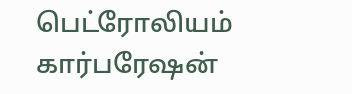பெட்ரோலியம் கார்பரேஷன்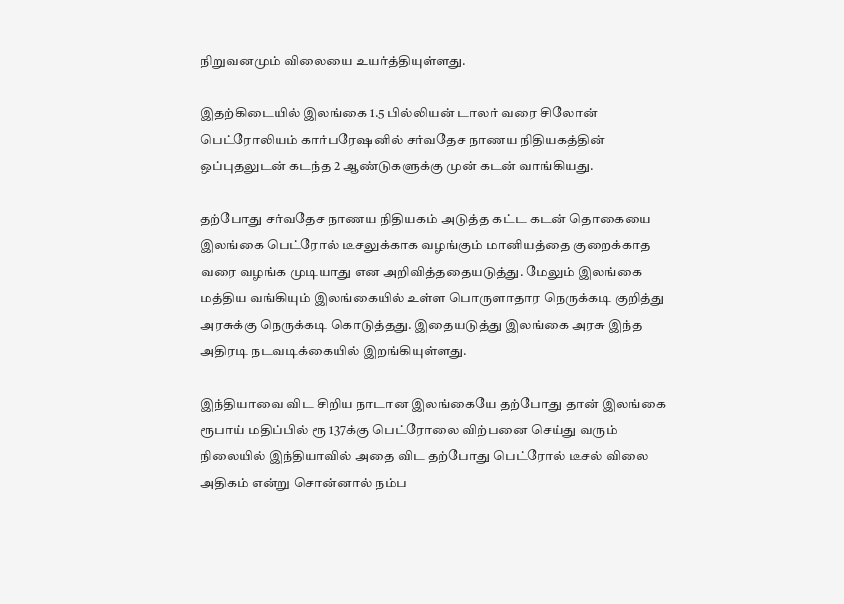நிறுவனமும் விலையை உயர்த்தியுள்ளது.

இதற்கிடையில் இலங்கை 1.5 பில்லியன் டாலர் வரை சிலோன் பெட்ரோலியம் கார்பரேஷனில் சர்வதேச நாணய நிதியகத்தின் ஒப்புதலுடன் கடந்த 2 ஆண்டுகளுக்கு முன் கடன் வாங்கியது.

தற்போது சர்வதேச நாணய நிதியகம் அடுத்த கட்ட கடன் தொகையை இலங்கை பெட்ரோல் டீசலுக்காக வழங்கும் மானியத்தை குறைக்காத வரை வழங்க முடியாது என அறிவித்ததையடுத்து. மேலும் இலங்கை மத்திய வங்கியும் இலங்கையில் உள்ள பொருளாதார நெருக்கடி குறித்து அரசுக்கு நெருக்கடி கொடுத்தது. இதையடுத்து இலங்கை அரசு இந்த அதிரடி நடவடிக்கையில் இறங்கியுள்ளது.

இந்தியாவை விட சிறிய நாடான இலங்கையே தற்போது தான் இலங்கை ரூபாய் மதிப்பில் ரூ 137க்கு பெட்ரோலை விற்பனை செய்து வரும் நிலையில் இந்தியாவில் அதை விட தற்போது பெட்ரோல் டீசல் விலை அதிகம் என்று சொன்னால் நம்ப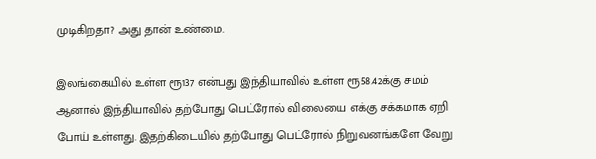முடிகிறதா? அது தான் உண்மை.

இலங்கையில் உள்ள ரூ137 என்பது இந்தியாவில் உள்ள ரூ58.42க்கு சமம் ஆனால் இந்தியாவில் தற்போது பெட்ரோல் விலையை எக்கு சக்கமாக ஏறி போய் உள்ளது. இதற்கிடையில் தற்போது பெட்ரோல் நிறுவனங்களே வேறு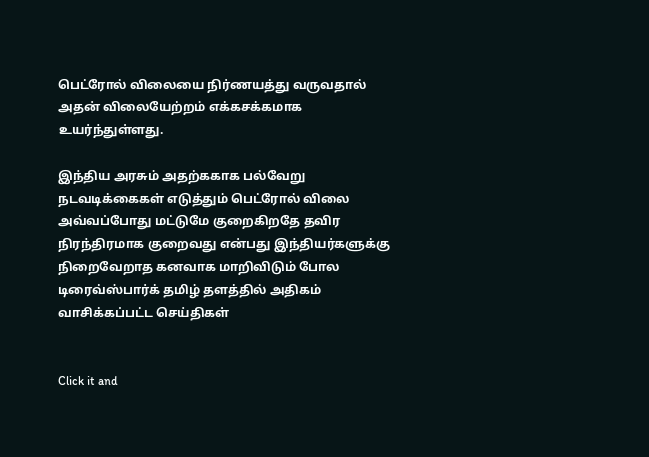பெட்ரோல் விலையை நிர்ணயத்து வருவதால் அதன் விலையேற்றம் எக்கசக்கமாக உயர்ந்துள்ளது.

இந்திய அரசும் அதற்ககாக பல்வேறு நடவடிக்கைகள் எடுத்தும் பெட்ரோல் விலை அவ்வப்போது மட்டுமே குறைகிறதே தவிர நிரந்திரமாக குறைவது என்பது இந்தியர்களுக்கு நிறைவேறாத கனவாக மாறிவிடும் போல
டிரைவ்ஸ்பார்க் தமிழ் தளத்தில் அதிகம் வாசிக்கப்பட்ட செய்திகள்


Click it and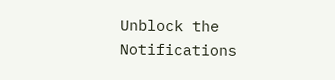Unblock the Notifications